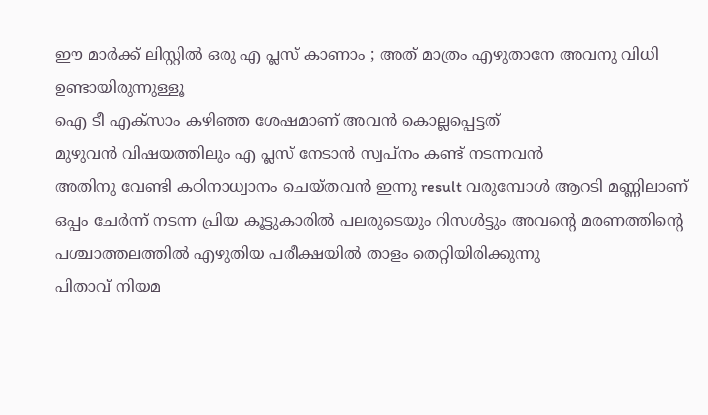ഈ മാർക്ക് ലിസ്റ്റിൽ ഒരു എ പ്ലസ് കാണാം ; അത് മാത്രം എഴുതാനേ അവനു വിധി ഉണ്ടായിരുന്നുള്ളൂ
ഐ ടീ എക്സാം കഴിഞ്ഞ ശേഷമാണ് അവൻ കൊല്ലപ്പെട്ടത്
മുഴുവൻ വിഷയത്തിലും എ പ്ലസ് നേടാൻ സ്വപ്നം കണ്ട് നടന്നവൻ
അതിനു വേണ്ടി കഠിനാധ്വാനം ചെയ്തവൻ ഇന്നു result വരുമ്പോൾ ആറടി മണ്ണിലാണ്
ഒപ്പം ചേർന്ന് നടന്ന പ്രിയ കൂട്ടുകാരിൽ പലരുടെയും റിസൾട്ടും അവന്റെ മരണത്തിന്റെ പശ്ചാത്തലത്തിൽ എഴുതിയ പരീക്ഷയിൽ താളം തെറ്റിയിരിക്കുന്നു
പിതാവ് നിയമ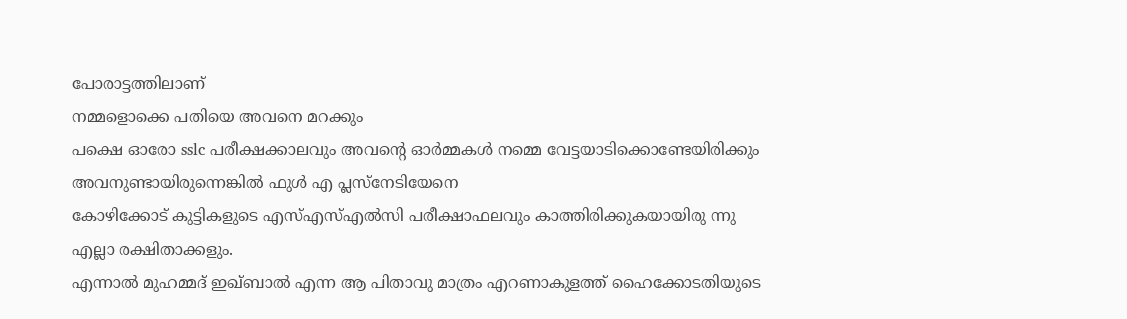പോരാട്ടത്തിലാണ്
നമ്മളൊക്കെ പതിയെ അവനെ മറക്കും
പക്ഷെ ഓരോ sslc പരീക്ഷക്കാലവും അവന്റെ ഓർമ്മകൾ നമ്മെ വേട്ടയാടിക്കൊണ്ടേയിരിക്കും
അവനുണ്ടായിരുന്നെങ്കിൽ ഫുൾ എ പ്ലസ്നേടിയേനെ
കോഴിക്കോട് കുട്ടികളുടെ എസ്എസ്എൽസി പരീക്ഷാഫലവും കാത്തിരിക്കുകയായിരു ന്നു എല്ലാ രക്ഷിതാക്കളും.
എന്നാൽ മുഹമ്മദ് ഇഖ്ബാൽ എന്ന ആ പിതാവു മാത്രം എറണാകുളത്ത് ഹൈക്കോടതിയുടെ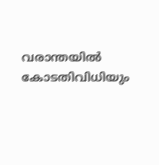വരാന്തയിൽ കോടതിവിധിയും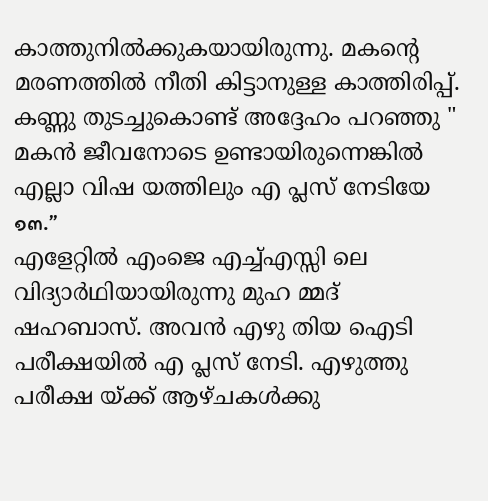കാത്തുനിൽക്കുകയായിരുന്നു. മകന്റെ മരണത്തിൽ നീതി കിട്ടാനുള്ള കാത്തിരിപ്പ്. കണ്ണു തുടച്ചുകൊണ്ട് അദ്ദേഹം പറഞ്ഞു " മകൻ ജീവനോടെ ഉണ്ടായിരുന്നെങ്കിൽ എല്ലാ വിഷ യത്തിലും എ പ്ലസ് നേടിയേ ๑๓.”
എളേറ്റിൽ എംജെ എച്ച്എസ്സി ലെ വിദ്യാർഥിയായിരുന്നു മുഹ മ്മദ് ഷഹബാസ്. അവൻ എഴു തിയ ഐടി പരീക്ഷയിൽ എ പ്ലസ് നേടി. എഴുത്തു പരീക്ഷ യ്ക്ക് ആഴ്ചകൾക്കു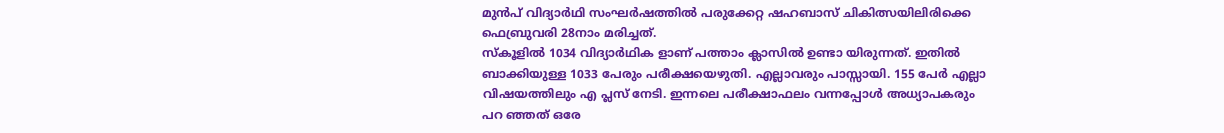മുൻപ് വിദ്യാർഥി സംഘർഷത്തിൽ പരുക്കേറ്റ ഷഹബാസ് ചികിത്സയിലിരിക്കെ ഫെബ്രുവരി 28നാം മരിച്ചത്.
സ്കൂളിൽ 1034 വിദ്യാർഥിക ളാണ് പത്താം ക്ലാസിൽ ഉണ്ടാ യിരുന്നത്. ഇതിൽ ബാക്കിയുള്ള 1033 പേരും പരീക്ഷയെഴുതി. എല്ലാവരും പാസ്സായി. 155 പേർ എല്ലാ വിഷയത്തിലും എ പ്ലസ് നേടി. ഇന്നലെ പരീക്ഷാഫലം വന്നപ്പോൾ അധ്യാപകരും പറ ഞ്ഞത് ഒരേ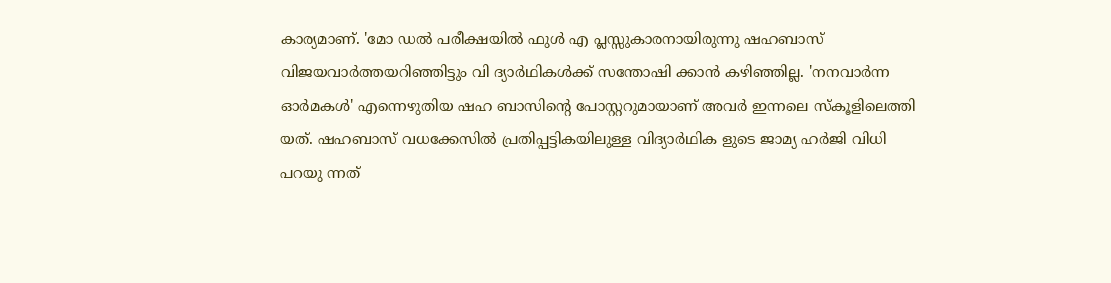കാര്യമാണ്. 'മോ ഡൽ പരീക്ഷയിൽ ഫുൾ എ പ്ലസ്സുകാരനായിരുന്നു ഷഹബാസ്
വിജയവാർത്തയറിഞ്ഞിട്ടും വി ദ്യാർഥികൾക്ക് സന്തോഷി ക്കാൻ കഴിഞ്ഞില്ല. 'നനവാർന്ന ഓർമകൾ' എന്നെഴുതിയ ഷഹ ബാസിന്റെ പോസ്റ്ററുമായാണ് അവർ ഇന്നലെ സ്കൂളിലെത്തി യത്. ഷഹബാസ് വധക്കേസിൽ പ്രതിപ്പട്ടികയിലുള്ള വിദ്യാർഥിക ളുടെ ജാമ്യ ഹർജി വിധി പറയു ന്നത്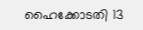ഹൈക്കോടതി 13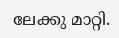ലേക്കു മാറ്റി.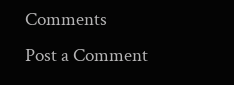Comments
Post a Comment